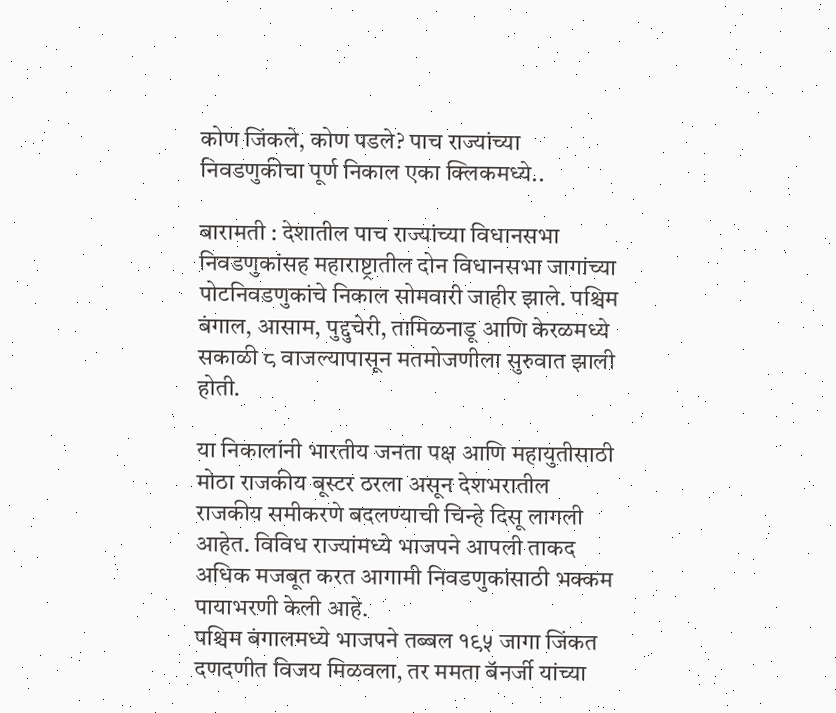कोण जिंकले, कोण पडले? पाच राज्यांच्या निवडणुकीचा पूर्ण निकाल एका क्लिकमध्ये..

बारामती : देशातील पाच राज्यांच्या विधानसभा निवडणुकांसह महाराष्ट्रातील दोन विधानसभा जागांच्या पोटनिवडणुकांचे निकाल सोमवारी जाहीर झाले. पश्चिम बंगाल, आसाम, पुद्दुचेरी, तामिळनाडू आणि केरळमध्ये सकाळी ८ वाजल्यापासून मतमोजणीला सुरुवात झाली होती.

या निकालांनी भारतीय जनता पक्ष आणि महायुतीसाठी मोठा राजकीय बूस्टर ठरला असून देशभरातील राजकीय समीकरणे बदलण्याची चिन्हे दिसू लागली आहेत. विविध राज्यांमध्ये भाजपने आपली ताकद अधिक मजबूत करत आगामी निवडणुकांसाठी भक्कम पायाभरणी केली आहे.
पश्चिम बंगालमध्ये भाजपने तब्बल १९५ जागा जिंकत दणदणीत विजय मिळवला, तर ममता बॅनर्जी यांच्या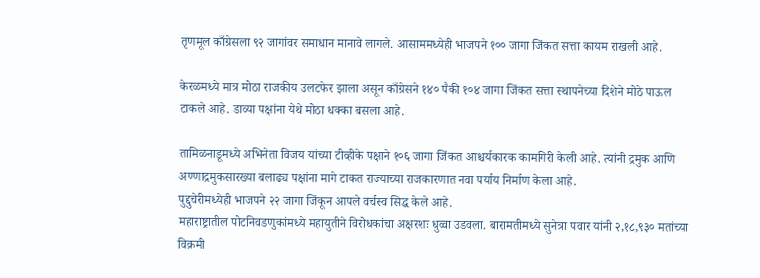तृणमूल काँग्रेसला ९२ जागांवर समाधान मानावे लागले. आसाममध्येही भाजपने १०० जागा जिंकत सत्ता कायम राखली आहे.

केरळमध्ये मात्र मोठा राजकीय उलटफेर झाला असून काँग्रेसने १४० पैकी १०४ जागा जिंकत सत्ता स्थापनेच्या दिशेने मोठे पाऊल टाकले आहे. डाव्या पक्षांना येथे मोठा धक्का बसला आहे.

तामिळनाडूमध्ये अभिनेता विजय यांच्या टीव्हीके पक्षाने १०६ जागा जिंकत आश्चर्यकारक कामगिरी केली आहे. त्यांनी द्रमुक आणि अण्णाद्रमुकसारख्या बलाढ्य पक्षांना मागे टाकत राज्याच्या राजकारणात नवा पर्याय निर्माण केला आहे.
पुद्दुचेरीमध्येही भाजपने २२ जागा जिंकून आपले वर्चस्व सिद्ध केले आहे.
महाराष्ट्रातील पोटनिवडणुकांमध्ये महायुतीने विरोधकांचा अक्षरशः धुव्वा उडवला. बारामतीमध्ये सुनेत्रा पवार यांनी २,१८,९३० मतांच्या विक्रमी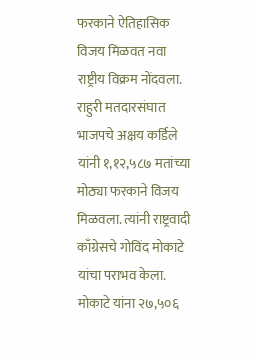फरकाने ऐतिहासिक विजय मिळवत नवा राष्ट्रीय विक्रम नोंदवला.
राहुरी मतदारसंघात भाजपचे अक्षय कर्डिले यांनी १,१२,५८७ मतांच्या मोठ्या फरकाने विजय मिळवला. त्यांनी राष्ट्रवादी काँग्रेसचे गोविंद मोकाटे यांचा पराभव केला. मोकाटे यांना २७,५०६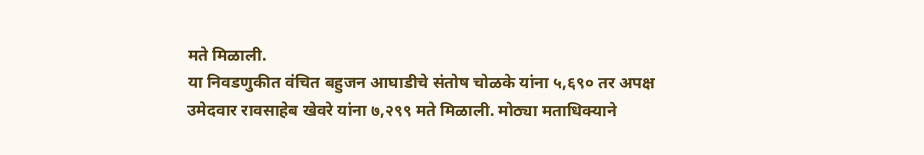मते मिळाली.
या निवडणुकीत वंचित बहुजन आघाडीचे संतोष चोळके यांना ५,६९० तर अपक्ष उमेदवार रावसाहेब खेवरे यांना ७,२९९ मते मिळाली. मोठ्या मताधिक्याने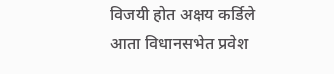विजयी होत अक्षय कर्डिले आता विधानसभेत प्रवेश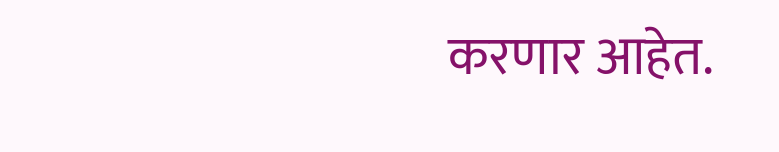करणार आहेत.